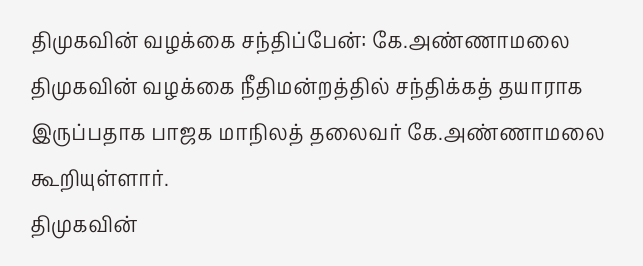திமுகவின் வழக்கை சந்திப்பேன்: கே.அண்ணாமலை
திமுகவின் வழக்கை நீதிமன்றத்தில் சந்திக்கத் தயாராக இருப்பதாக பாஜக மாநிலத் தலைவர் கே.அண்ணாமலை கூறியுள்ளார்.
திமுகவின்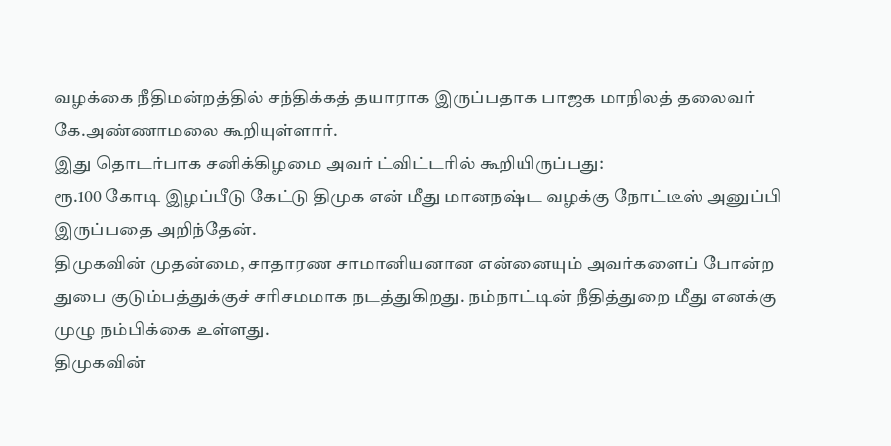வழக்கை நீதிமன்றத்தில் சந்திக்கத் தயாராக இருப்பதாக பாஜக மாநிலத் தலைவர் கே.அண்ணாமலை கூறியுள்ளார்.
இது தொடர்பாக சனிக்கிழமை அவர் ட்விட்டரில் கூறியிருப்பது:
ரூ.100 கோடி இழப்பீடு கேட்டு திமுக என் மீது மானநஷ்ட வழக்கு நோட்டீஸ் அனுப்பி இருப்பதை அறிந்தேன்.
திமுகவின் முதன்மை, சாதாரண சாமானியனான என்னையும் அவர்களைப் போன்ற துபை குடும்பத்துக்குச் சரிசமமாக நடத்துகிறது. நம்நாட்டின் நீதித்துறை மீது எனக்கு முழு நம்பிக்கை உள்ளது.
திமுகவின்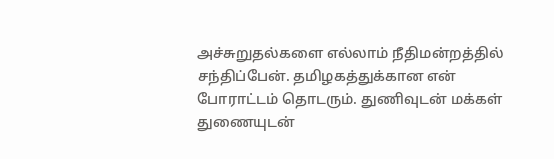அச்சுறுதல்களை எல்லாம் நீதிமன்றத்தில் சந்திப்பேன். தமிழகத்துக்கான என் போராட்டம் தொடரும். துணிவுடன் மக்கள் துணையுடன்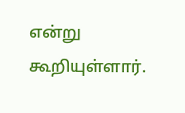என்று கூறியுள்ளார்.